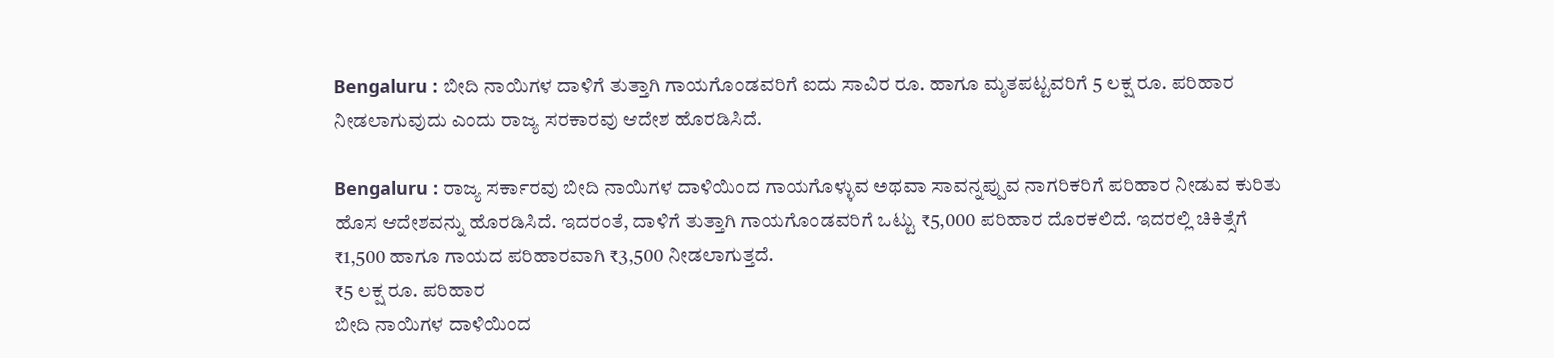Bengaluru : ಬೀದಿ ನಾಯಿಗಳ ದಾಳಿಗೆ ತುತ್ತಾಗಿ ಗಾಯಗೊಂಡವರಿಗೆ ಐದು ಸಾವಿರ ರೂ. ಹಾಗೂ ಮೃತಪಟ್ಟವರಿಗೆ 5 ಲಕ್ಷ ರೂ. ಪರಿಹಾರ ನೀಡಲಾಗುವುದು ಎಂದು ರಾಜ್ಯ ಸರಕಾರವು ಆದೇಶ ಹೊರಡಿಸಿದೆ.

Bengaluru : ರಾಜ್ಯ ಸರ್ಕಾರವು ಬೀದಿ ನಾಯಿಗಳ ದಾಳಿಯಿಂದ ಗಾಯಗೊಳ್ಳುವ ಅಥವಾ ಸಾವನ್ನಪ್ಪುವ ನಾಗರಿಕರಿಗೆ ಪರಿಹಾರ ನೀಡುವ ಕುರಿತು ಹೊಸ ಆದೇಶವನ್ನು ಹೊರಡಿಸಿದೆ. ಇದರಂತೆ, ದಾಳಿಗೆ ತುತ್ತಾಗಿ ಗಾಯಗೊಂಡವರಿಗೆ ಒಟ್ಟು ₹5,000 ಪರಿಹಾರ ದೊರಕಲಿದೆ. ಇದರಲ್ಲಿ ಚಿಕಿತ್ಸೆಗೆ ₹1,500 ಹಾಗೂ ಗಾಯದ ಪರಿಹಾರವಾಗಿ ₹3,500 ನೀಡಲಾಗುತ್ತದೆ.
₹5 ಲಕ್ಷ ರೂ. ಪರಿಹಾರ
ಬೀದಿ ನಾಯಿಗಳ ದಾಳಿಯಿಂದ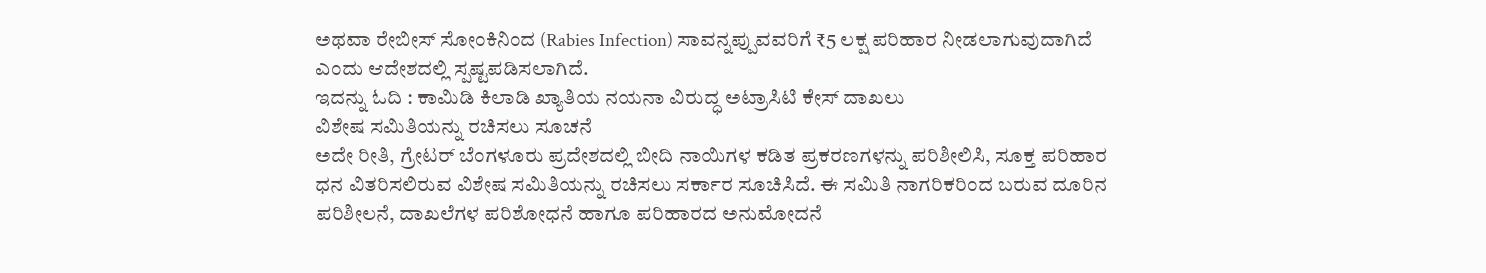ಅಥವಾ ರೇಬೀಸ್ ಸೋಂಕಿನಿಂದ (Rabies Infection) ಸಾವನ್ನಪ್ಪುವವರಿಗೆ ₹5 ಲಕ್ಷ ಪರಿಹಾರ ನೀಡಲಾಗುವುದಾಗಿದೆ ಎಂದು ಆದೇಶದಲ್ಲಿ ಸ್ಪಷ್ಟಪಡಿಸಲಾಗಿದೆ.
ಇದನ್ನು ಓದಿ : ಕಾಮಿಡಿ ಕಿಲಾಡಿ ಖ್ಯಾತಿಯ ನಯನಾ ವಿರುದ್ಧ ಅಟ್ರಾಸಿಟಿ ಕೇಸ್ ದಾಖಲು
ವಿಶೇಷ ಸಮಿತಿಯನ್ನು ರಚಿಸಲು ಸೂಚನೆ
ಅದೇ ರೀತಿ, ಗ್ರೇಟರ್ ಬೆಂಗಳೂರು ಪ್ರದೇಶದಲ್ಲಿ ಬೀದಿ ನಾಯಿಗಳ ಕಡಿತ ಪ್ರಕರಣಗಳನ್ನು ಪರಿಶೀಲಿಸಿ, ಸೂಕ್ತ ಪರಿಹಾರ ಧನ ವಿತರಿಸಲಿರುವ ವಿಶೇಷ ಸಮಿತಿಯನ್ನು ರಚಿಸಲು ಸರ್ಕಾರ ಸೂಚಿಸಿದೆ. ಈ ಸಮಿತಿ ನಾಗರಿಕರಿಂದ ಬರುವ ದೂರಿನ ಪರಿಶೀಲನೆ, ದಾಖಲೆಗಳ ಪರಿಶೋಧನೆ ಹಾಗೂ ಪರಿಹಾರದ ಅನುಮೋದನೆ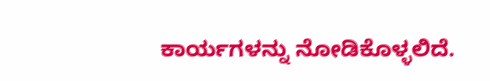ಕಾರ್ಯಗಳನ್ನು ನೋಡಿಕೊಳ್ಳಲಿದೆ.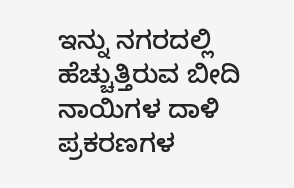ಇನ್ನು ನಗರದಲ್ಲಿ ಹೆಚ್ಚುತ್ತಿರುವ ಬೀದಿ ನಾಯಿಗಳ ದಾಳಿ ಪ್ರಕರಣಗಳ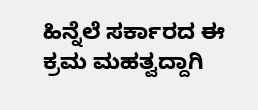ಹಿನ್ನೆಲೆ ಸರ್ಕಾರದ ಈ ಕ್ರಮ ಮಹತ್ವದ್ದಾಗಿ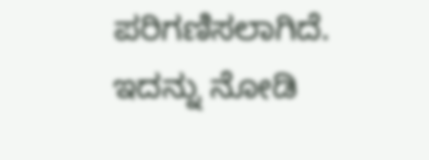ಪರಿಗಣಿಸಲಾಗಿದೆ.
ಇದನ್ನು ನೋಡಿ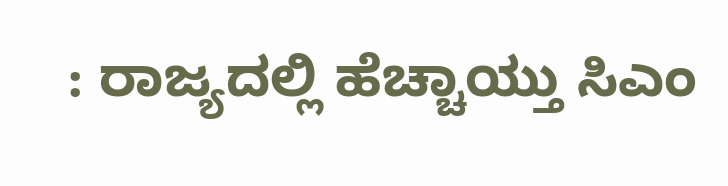: ರಾಜ್ಯದಲ್ಲಿ ಹೆಚ್ಚಾಯ್ತು ಸಿಎಂ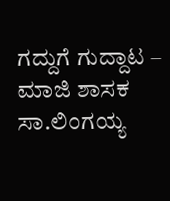ಗದ್ದುಗೆ ಗುದ್ದಾಟ – ಮಾಜಿ ಶಾಸಕ ಸಾ.ಲಿಂಗಯ್ಯ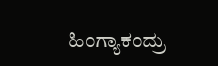ಹಿಂಗ್ಯಾಕಂದ್ರು